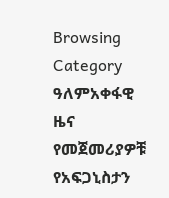Browsing Category
ዓለምአቀፋዊ ዜና
የመጀመሪያዎቹ የአፍጋኒስታን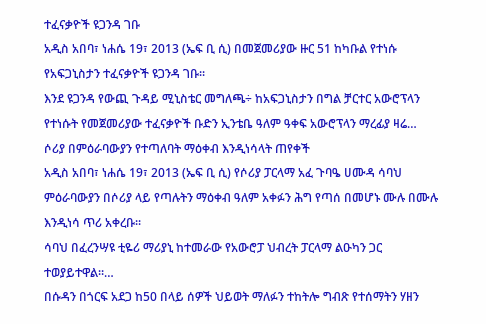ተፈናቃዮች ዩጋንዳ ገቡ
አዲስ አበባ፣ ነሐሴ 19፣ 2013 (ኤፍ ቢ ሲ) በመጀመሪያው ዙር 51 ከካቡል የተነሱ የአፍጋኒስታን ተፈናቃዮች ዩጋንዳ ገቡ፡፡
እንደ ዩጋንዳ የውጪ ጉዳይ ሚኒስቴር መግለጫ÷ ከአፍጋኒስታን በግል ቻርተር አውሮፕላን የተነሱት የመጀመሪያው ተፈናቃዮች ቡድን ኢንቴቤ ዓለም ዓቀፍ አውሮፕላን ማረፊያ ዛሬ…
ሶሪያ በምዕራባውያን የተጣለባት ማዕቀብ እንዲነሳላት ጠየቀች
አዲስ አበባ፣ ነሐሴ 19፣ 2013 (ኤፍ ቢ ሲ) የሶሪያ ፓርላማ አፈ ጉባዔ ሀሙዳ ሳባህ ምዕራባውያን በሶሪያ ላይ የጣሉትን ማዕቀብ ዓለም አቀፉን ሕግ የጣሰ በመሆኑ ሙሉ በሙሉ እንዲነሳ ጥሪ አቀረቡ፡፡
ሳባህ በፈረንሣዩ ቲዬሪ ማሪያኒ ከተመራው የአውሮፓ ህብረት ፓርላማ ልዑካን ጋር ተወያይተዋል።…
በሱዳን በጎርፍ አደጋ ከ50 በላይ ሰዎች ህይወት ማለፉን ተከትሎ ግብጽ የተሰማትን ሃዘን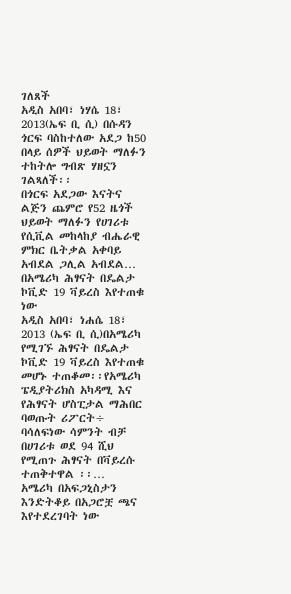ገለጸች
አዲስ አበባ፣ ነሃሴ 18፣ 2013(ኤፍ ቢ ሲ) በሱዳን ጎርፍ ባስከተለው አደጋ ከ50 በላይ ሰዎች ህይወት ማለፉን ተከትሎ ግብጽ ሃዘኗን ገልጻለች፡፡
በጎርፍ አደጋው እናትና ልጅን ጨምሮ የ52 ዜጎች ህይወት ማለፉን የሀገሪቱ የሲቪል መከላከያ ብሔራዊ ምክር ቤትቃል አቀባይ አብደል ጋሊል አብደል…
በአሜሪካ ሕፃናት በዴልታ ኮቪድ 19 ቫይረስ እየተጠቁ ነው
አዲስ አበባ፣ ነሐሴ 18፣ 2013 (ኤፍ ቢ ሲ)በአሜሪካ የሚገኙ ሕፃናት በዴልታ ኮቪድ 19 ቫይረስ እየተጠቁ መሆኑ ተጠቆመ፡፡የአሜሪካ ፔዲያትሪክስ አካዳሚ እና የሕፃናት ሆስፒታል ማሕበር ባወጡት ሪፖርት÷ ባሳለፍነው ሳምንት ብቻ በሀገሪቱ ወደ 94 ሺህ የሚጠጉ ሕፃናት በቫይረሱ ተጠቅተዋል ፡፡…
አሜሪካ በአፍጋኒስታን እንድትቆይ በአጋሮቿ ጫና እየተደረገባት ነው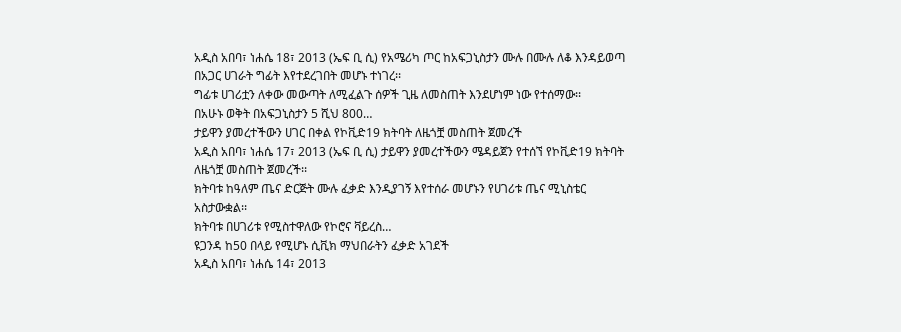አዲስ አበባ፣ ነሐሴ 18፣ 2013 (ኤፍ ቢ ሲ) የአሜሪካ ጦር ከአፍጋኒስታን ሙሉ በሙሉ ለቆ እንዳይወጣ በአጋር ሀገራት ግፊት እየተደረገበት መሆኑ ተነገረ፡፡
ግፊቱ ሀገሪቷን ለቀው መውጣት ለሚፈልጉ ሰዎች ጊዜ ለመስጠት እንደሆነም ነው የተሰማው፡፡
በአሁኑ ወቅት በአፍጋኒስታን 5 ሺህ 800…
ታይዋን ያመረተችውን ሀገር በቀል የኮቪድ19 ክትባት ለዜጎቿ መስጠት ጀመረች
አዲስ አበባ፣ ነሐሴ 17፣ 2013 (ኤፍ ቢ ሲ) ታይዋን ያመረተችውን ሜዳይጀን የተሰኘ የኮቪድ19 ክትባት ለዜጎቿ መስጠት ጀመረች፡፡
ክትባቱ ከዓለም ጤና ድርጅት ሙሉ ፈቃድ እንዲያገኝ እየተሰራ መሆኑን የሀገሪቱ ጤና ሚኒስቴር አስታውቋል፡፡
ክትባቱ በሀገሪቱ የሚስተዋለው የኮሮና ቫይረስ…
ዩጋንዳ ከ50 በላይ የሚሆኑ ሲቪክ ማህበራትን ፈቃድ አገደች
አዲስ አበባ፣ ነሐሴ 14፣ 2013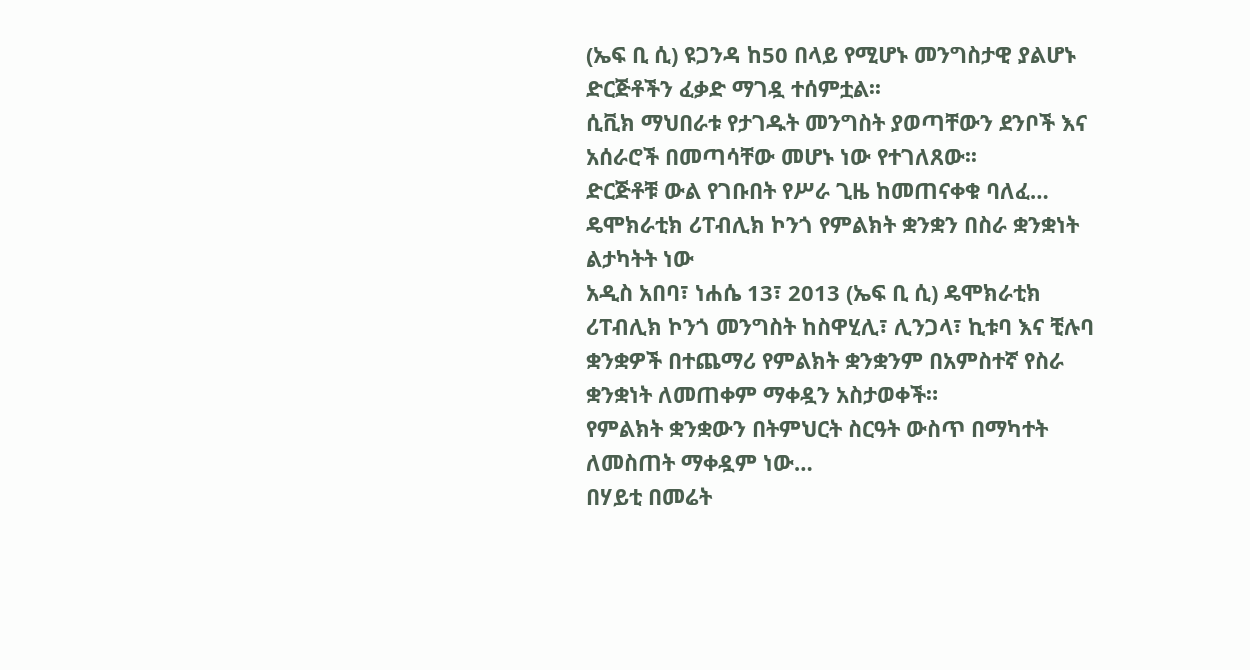(ኤፍ ቢ ሲ) ዩጋንዳ ከ50 በላይ የሚሆኑ መንግስታዊ ያልሆኑ ድርጅቶችን ፈቃድ ማገዷ ተሰምቷል፡፡
ሲቪክ ማህበራቱ የታገዱት መንግስት ያወጣቸውን ደንቦች እና አሰራሮች በመጣሳቸው መሆኑ ነው የተገለጸው፡፡
ድርጅቶቹ ውል የገቡበት የሥራ ጊዜ ከመጠናቀቁ ባለፈ…
ዴሞክራቲክ ሪፐብሊክ ኮንጎ የምልክት ቋንቋን በስራ ቋንቋነት ልታካትት ነው
አዲስ አበባ፣ ነሐሴ 13፣ 2013 (ኤፍ ቢ ሲ) ዴሞክራቲክ ሪፐብሊክ ኮንጎ መንግስት ከስዋሂሊ፣ ሊንጋላ፣ ኪቱባ እና ቺሉባ ቋንቋዎች በተጨማሪ የምልክት ቋንቋንም በአምስተኛ የስራ ቋንቋነት ለመጠቀም ማቀዷን አስታወቀች።
የምልክት ቋንቋውን በትምህርት ስርዓት ውስጥ በማካተት ለመስጠት ማቀዷም ነው…
በሃይቲ በመሬት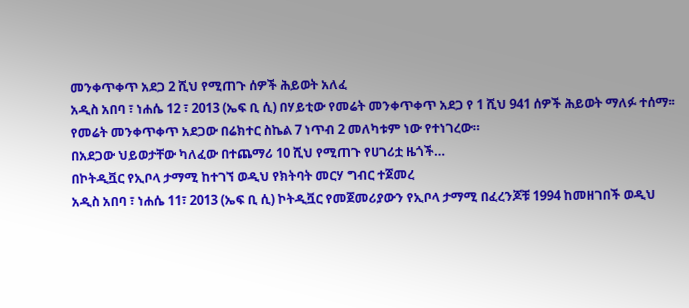መንቀጥቀጥ አደጋ 2 ሺህ የሚጠጉ ሰዎች ሕይወት አለፈ
አዲስ አበባ ፣ ነሐሴ 12 ፣ 2013 (ኤፍ ቢ ሲ) በሃይቲው የመሬት መንቀጥቀጥ አደጋ የ 1 ሺህ 941 ሰዎች ሕይወት ማለፉ ተሰማ፡፡
የመሬት መንቀጥቀጥ አደጋው በሬክተር ስኬል 7 ነጥብ 2 መለካቱም ነው የተነገረው።
በአደጋው ህይወታቸው ካለፈው በተጨማሪ 10 ሺህ የሚጠጉ የሀገሪቷ ዜጎች…
በኮትዲቯር የኢቦላ ታማሚ ከተገኘ ወዲህ የክትባት መርሃ ግብር ተጀመረ
አዲስ አበባ ፣ ነሐሴ 11፣ 2013 (ኤፍ ቢ ሲ) ኮትዲቯር የመጀመሪያውን የኢቦላ ታማሚ በፈረንጆቹ 1994 ከመዘገበች ወዲህ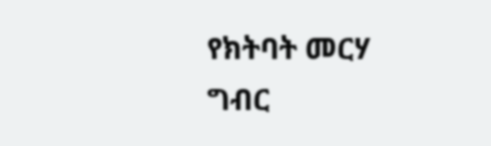የክትባት መርሃ ግብር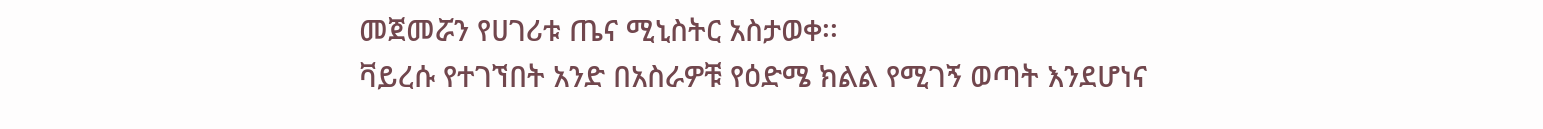መጀመሯን የሀገሪቱ ጤና ሚኒስትር አስታወቀ፡፡
ቫይረሱ የተገኘበት አንድ በአስራዎቹ የዕድሜ ክልል የሚገኝ ወጣት እንደሆነና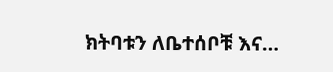ክትባቱን ለቤተሰቦቹ እና…